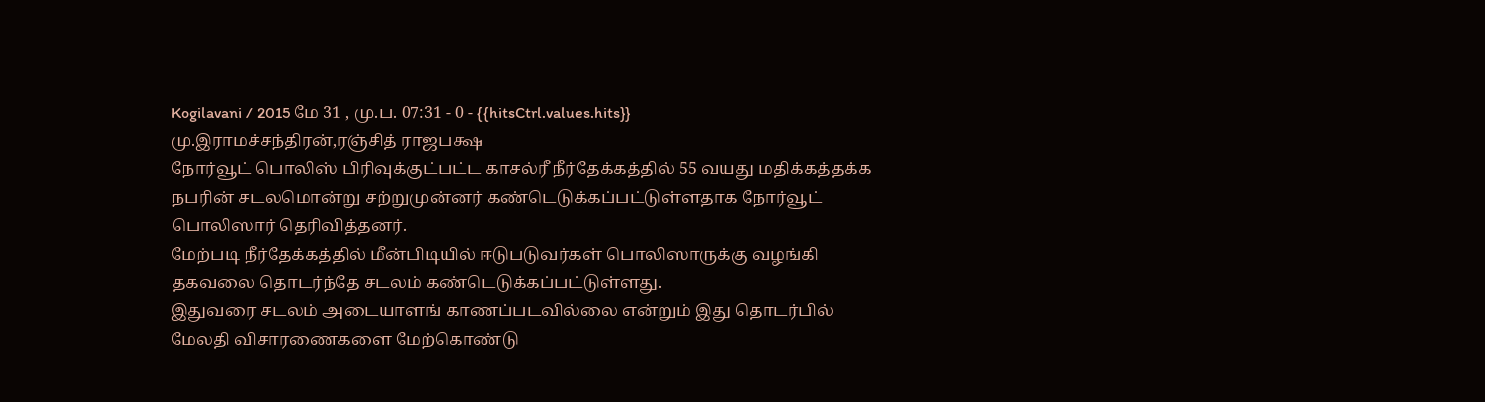Kogilavani / 2015 மே 31 , மு.ப. 07:31 - 0 - {{hitsCtrl.values.hits}}
மு.இராமச்சந்திரன்,ரஞ்சித் ராஜபக்ஷ
நோர்வூட் பொலிஸ் பிரிவுக்குட்பட்ட காசல்ரீ நீர்தேக்கத்தில் 55 வயது மதிக்கத்தக்க நபரின் சடலமொன்று சற்றுமுன்னர் கண்டெடுக்கப்பட்டுள்ளதாக நோர்வூட் பொலிஸார் தெரிவித்தனர்.
மேற்படி நீர்தேக்கத்தில் மீன்பிடியில் ஈடுபடுவர்கள் பொலிஸாருக்கு வழங்கி தகவலை தொடர்ந்தே சடலம் கண்டெடுக்கப்பட்டுள்ளது.
இதுவரை சடலம் அடையாளங் காணப்படவில்லை என்றும் இது தொடர்பில் மேலதி விசாரணைகளை மேற்கொண்டு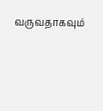வருவதாகவும்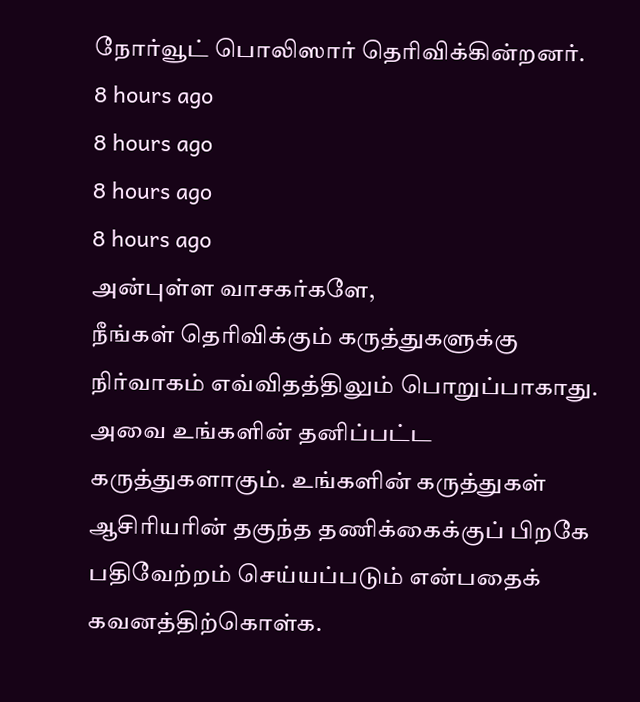நோர்வூட் பொலிஸார் தெரிவிக்கின்றனர்.
8 hours ago
8 hours ago
8 hours ago
8 hours ago
அன்புள்ள வாசகர்களே,
நீங்கள் தெரிவிக்கும் கருத்துகளுக்கு நிர்வாகம் எவ்விதத்திலும் பொறுப்பாகாது. அவை உங்களின் தனிப்பட்ட கருத்துகளாகும். உங்களின் கருத்துகள் ஆசிரியரின் தகுந்த தணிக்கைக்குப் பிறகே பதிவேற்றம் செய்யப்படும் என்பதைக் கவனத்திற்கொள்க.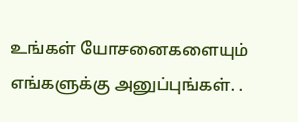உங்கள் யோசனைகளையும் எங்களுக்கு அனுப்புங்கள். .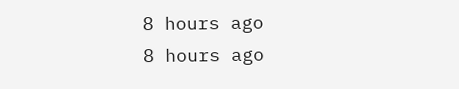8 hours ago
8 hours ago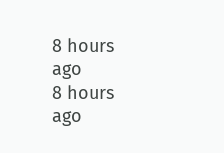8 hours ago
8 hours ago